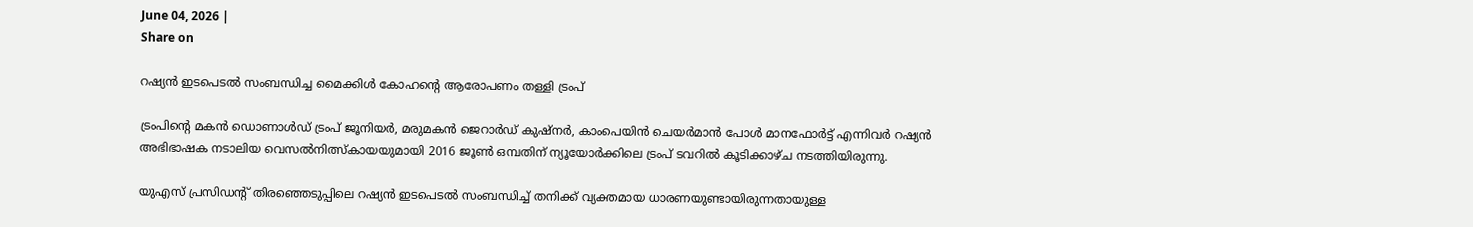June 04, 2026 |
Share on

റഷ്യന്‍ ഇടപെടല്‍ സംബന്ധിച്ച മൈക്കിള്‍ കോഹന്റെ ആരോപണം തള്ളി ട്രംപ്

ട്രംപിന്റെ മകന്‍ ഡൊണാള്‍ഡ് ട്രംപ് ജൂനിയര്‍, മരുമകന്‍ ജെറാര്‍ഡ് കുഷ്‌നര്‍, കാംപെയിന്‍ ചെയര്‍മാന്‍ പോള്‍ മാനഫോര്‍ട്ട് എന്നിവര്‍ റഷ്യന്‍ അഭിഭാഷക നടാലിയ വെസല്‍നിത്സ്‌കായയുമായി 2016 ജൂണ്‍ ഒമ്പതിന് ന്യൂയോര്‍ക്കിലെ ട്രംപ് ടവറില്‍ കൂടിക്കാഴ്ച നടത്തിയിരുന്നു.

യുഎസ് പ്രസിഡന്റ് തിരഞ്ഞെടുപ്പിലെ റഷ്യന്‍ ഇടപെടല്‍ സംബന്ധിച്ച് തനിക്ക് വ്യക്തമായ ധാരണയുണ്ടായിരുന്നതായുള്ള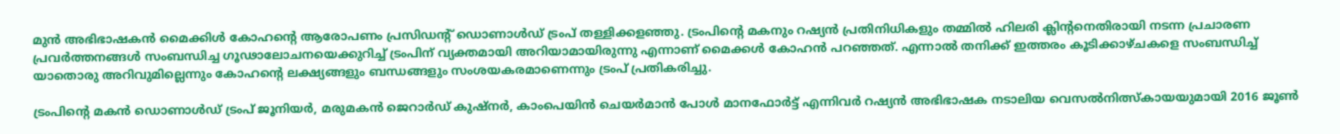മുന്‍ അഭിഭാഷകന്‍ മൈക്കിള്‍ കോഹന്റെ ആരോപണം പ്രസിഡന്റ് ഡൊണാള്‍ഡ് ട്രംപ് തള്ളിക്കളഞ്ഞു. ട്രംപിന്റെ മകനും റഷ്യന്‍ പ്രതിനിധികളും തമ്മില്‍ ഹിലരി ക്ലിന്റനെതിരായി നടന്ന പ്രചാരണ പ്രവര്‍ത്തനങ്ങള്‍ സംബന്ധിച്ച ഗൂഢാലോചനയെക്കുറിച്ച് ട്രംപിന് വ്യക്തമായി അറിയാമായിരുന്നു എന്നാണ് മൈക്കള്‍ കോഹന്‍ പറഞ്ഞത്. എന്നാല്‍ തനിക്ക് ഇത്തരം കൂടിക്കാഴ്ചകളെ സംബന്ധിച്ച് യാതൊരു അറിവുമില്ലെന്നും കോഹന്റെ ലക്ഷ്യങ്ങളും ബന്ധങ്ങളും സംശയകരമാണെന്നും ട്രംപ് പ്രതികരിച്ചു.

ട്രംപിന്റെ മകന്‍ ഡൊണാള്‍ഡ് ട്രംപ് ജൂനിയര്‍, മരുമകന്‍ ജെറാര്‍ഡ് കുഷ്‌നര്‍, കാംപെയിന്‍ ചെയര്‍മാന്‍ പോള്‍ മാനഫോര്‍ട്ട് എന്നിവര്‍ റഷ്യന്‍ അഭിഭാഷക നടാലിയ വെസല്‍നിത്സ്‌കായയുമായി 2016 ജൂണ്‍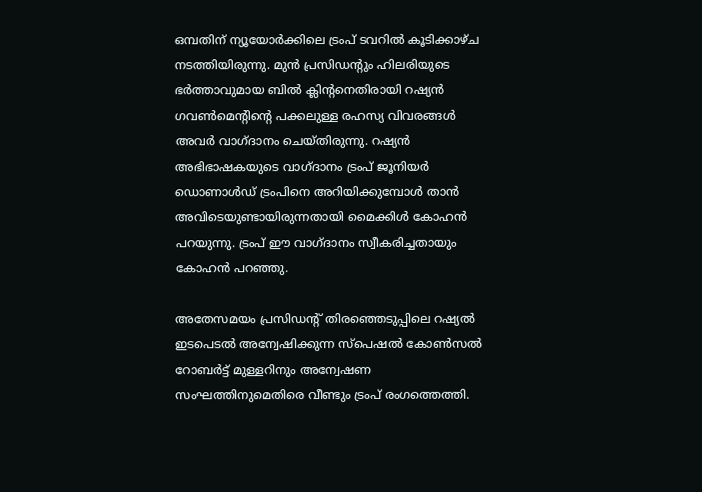ഒമ്പതിന് ന്യൂയോര്‍ക്കിലെ ട്രംപ് ടവറില്‍ കൂടിക്കാഴ്ച നടത്തിയിരുന്നു. മുന്‍ പ്രസിഡന്റും ഹിലരിയുടെ ഭര്‍ത്താവുമായ ബില്‍ ക്ലിന്റനെതിരായി റഷ്യന്‍ ഗവണ്‍മെന്റിന്റെ പക്കലുള്ള രഹസ്യ വിവരങ്ങള്‍ അവര്‍ വാഗ്ദാനം ചെയ്തിരുന്നു. റഷ്യന്‍ അഭിഭാഷകയുടെ വാഗ്ദാനം ട്രംപ് ജൂനിയര്‍ ഡൊണാള്‍ഡ് ട്രംപിനെ അറിയിക്കുമ്പോള്‍ താന്‍ അവിടെയുണ്ടായിരുന്നതായി മൈക്കിള്‍ കോഹന്‍ പറയുന്നു. ട്രംപ് ഈ വാഗ്ദാനം സ്വീകരിച്ചതായും കോഹന്‍ പറഞ്ഞു.

അതേസമയം പ്രസിഡന്റ് തിരഞ്ഞെടുപ്പിലെ റഷ്യല്‍ ഇടപെടല്‍ അന്വേഷിക്കുന്ന സ്‌പെഷല്‍ കോണ്‍സല്‍ റോബര്‍ട്ട് മുള്ളറിനും അന്വേഷണ സംഘത്തിനുമെതിരെ വീണ്ടും ട്രംപ് രംഗത്തെത്തി.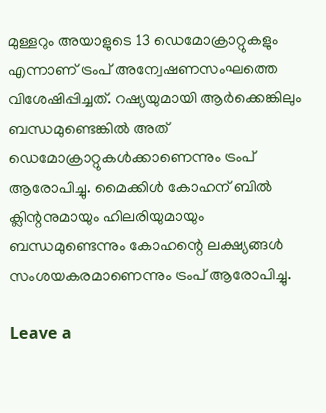മുള്ളറും അയാളുടെ 13 ഡെമോക്രാറ്റുകളും എന്നാണ് ട്രംപ് അന്വേഷണസംഘത്തെ വിശേഷിപ്പിച്ചത്. റഷ്യയുമായി ആര്‍ക്കെങ്കിലും ബന്ധമുണ്ടെങ്കില്‍ അത് ഡെമോക്രാറ്റുകള്‍ക്കാണെന്നും ട്രംപ് ആരോപിച്ചു. മൈക്കിള്‍ കോഹന് ബില്‍ ക്ലിന്റനുമായും ഹിലരിയുമായും ബന്ധമുണ്ടെന്നും കോഹന്റെ ലക്ഷ്യങ്ങള്‍ സംശയകരമാണെന്നും ട്രംപ് ആരോപിച്ചു.

Leave a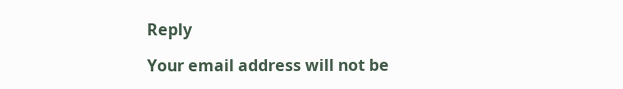Reply

Your email address will not be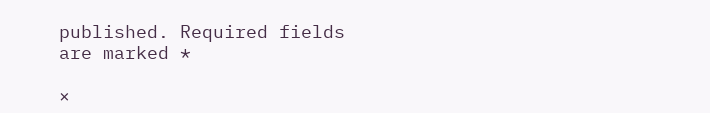published. Required fields are marked *

×